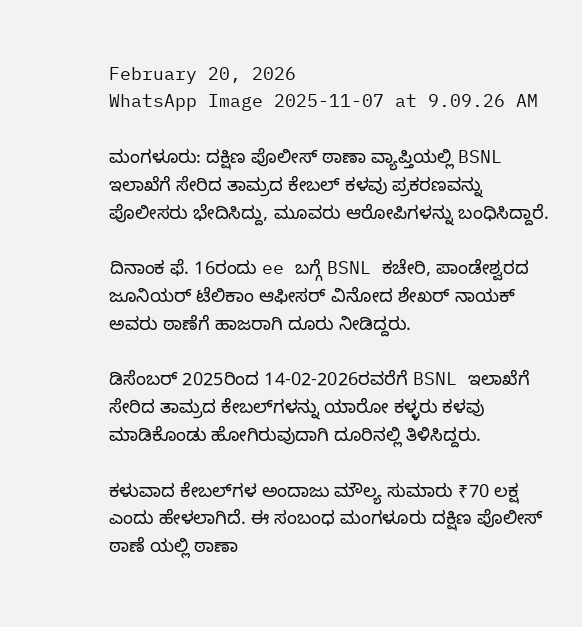February 20, 2026
WhatsApp Image 2025-11-07 at 9.09.26 AM

ಮಂಗಳೂರು: ದಕ್ಷಿಣ ಪೊಲೀಸ್ ಠಾಣಾ ವ್ಯಾಪ್ತಿಯಲ್ಲಿ BSNL ಇಲಾಖೆಗೆ ಸೇರಿದ ತಾಮ್ರದ ಕೇಬಲ್ ಕಳವು ಪ್ರಕರಣವನ್ನು ಪೊಲೀಸರು ಭೇದಿಸಿದ್ದು, ಮೂವರು ಆರೋಪಿಗಳನ್ನು ಬಂಧಿಸಿದ್ದಾರೆ.

ದಿನಾಂಕ ಫೆ. 16ರಂದು ee ಬಗ್ಗೆ BSNL ಕಚೇರಿ, ಪಾಂಡೇಶ್ವರದ ಜೂನಿಯರ್ ಟೆಲಿಕಾಂ ಆಫೀಸರ್ ವಿನೋದ ಶೇಖರ್ ನಾಯಕ್ ಅವರು ಠಾಣೆಗೆ ಹಾಜರಾಗಿ ದೂರು ನೀಡಿದ್ದರು.

ಡಿಸೆಂಬರ್ 2025ರಿಂದ 14-02-2026ರವರೆಗೆ BSNL ಇಲಾಖೆಗೆ ಸೇರಿದ ತಾಮ್ರದ ಕೇಬಲ್‌ಗಳನ್ನು ಯಾರೋ ಕಳ್ಳರು ಕಳವು ಮಾಡಿಕೊಂಡು ಹೋಗಿರುವುದಾಗಿ ದೂರಿನಲ್ಲಿ ತಿಳಿಸಿದ್ದರು.

ಕಳುವಾದ ಕೇಬಲ್‌ಗಳ ಅಂದಾಜು ಮೌಲ್ಯ ಸುಮಾರು ₹70 ಲಕ್ಷ ಎಂದು ಹೇಳಲಾಗಿದೆ. ಈ ಸಂಬಂಧ ಮಂಗಳೂರು ದಕ್ಷಿಣ ಪೊಲೀಸ್ ಠಾಣೆ ಯಲ್ಲಿ ಠಾಣಾ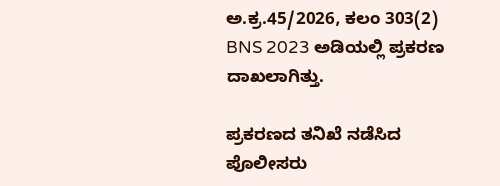ಅ.ಕ್ರ.45/2026, ಕಲಂ 303(2) BNS 2023 ಅಡಿಯಲ್ಲಿ ಪ್ರಕರಣ ದಾಖಲಾಗಿತ್ತು.

ಪ್ರಕರಣದ ತನಿಖೆ ನಡೆಸಿದ ಪೊಲೀಸರು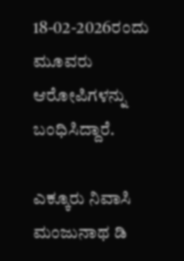18-02-2026ರಂದು ಮೂವರು ಆರೋಪಿಗಳನ್ನು ಬಂಧಿಸಿದ್ದಾರೆ.

ಎಕ್ಕೂರು ನಿವಾಸಿ ಮಂಜುನಾಥ ಡಿ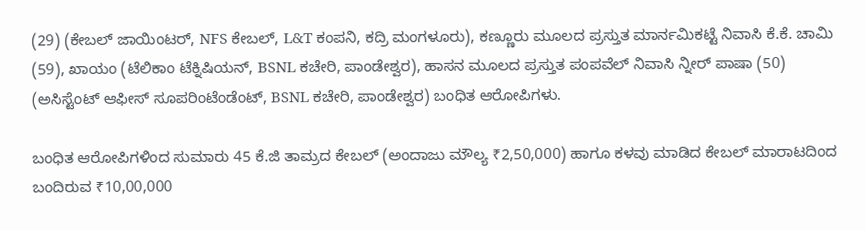(29) (ಕೇಬಲ್ ಜಾಯಿಂಟರ್, NFS ಕೇಬಲ್, L&T ಕಂಪನಿ, ಕದ್ರಿ ಮಂಗಳೂರು), ಕಣ್ಣೂರು ಮೂಲದ ಪ್ರಸ್ತುತ ಮಾರ್ನಮಿಕಟ್ಟೆ ನಿವಾಸಿ ಕೆ.ಕೆ. ಚಾಮಿ (59), ಖಾಯಂ (ಟೆಲಿಕಾಂ ಟೆಕ್ನಿಷಿಯನ್, BSNL ಕಚೇರಿ, ಪಾಂಡೇಶ್ವರ), ಹಾಸನ ಮೂಲದ ಪ್ರಸ್ತುತ ಪಂಪವೆಲ್ ನಿವಾಸಿ ನ್ನೀರ್ ಪಾಷಾ (50) (ಅಸಿಸ್ಟೆಂಟ್ ಆಫೀಸ್ ಸೂಪರಿಂಟೆಂಡೆಂಟ್, BSNL ಕಚೇರಿ, ಪಾಂಡೇಶ್ವರ) ಬಂಧಿತ ಆರೋಪಿಗಳು.

ಬಂಧಿತ ಆರೋಪಿಗಳಿಂದ ಸುಮಾರು 45 ಕೆ.ಜಿ ತಾಮ್ರದ ಕೇಬಲ್ (ಅಂದಾಜು ಮೌಲ್ಯ ₹2,50,000) ಹಾಗೂ ಕಳವು ಮಾಡಿದ ಕೇಬಲ್ ಮಾರಾಟದಿಂದ ಬಂದಿರುವ ₹10,00,000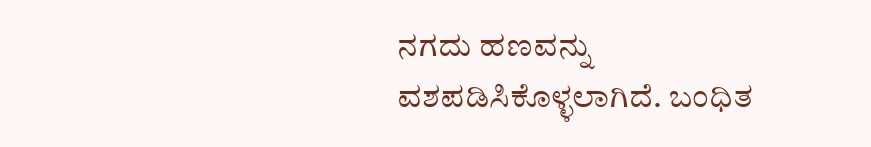ನಗದು ಹಣವನ್ನು ವಶಪಡಿಸಿಕೊಳ್ಳಲಾಗಿದೆ. ಬಂಧಿತ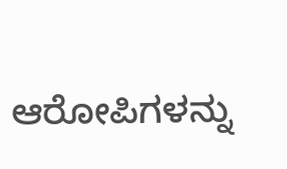ಆರೋಪಿಗಳನ್ನು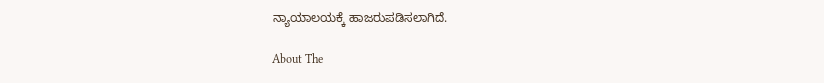ನ್ಯಾಯಾಲಯಕ್ಕೆ ಹಾಜರುಪಡಿಸಲಾಗಿದೆ.

About The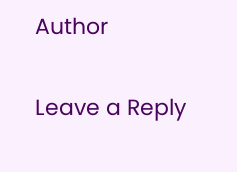Author

Leave a Reply